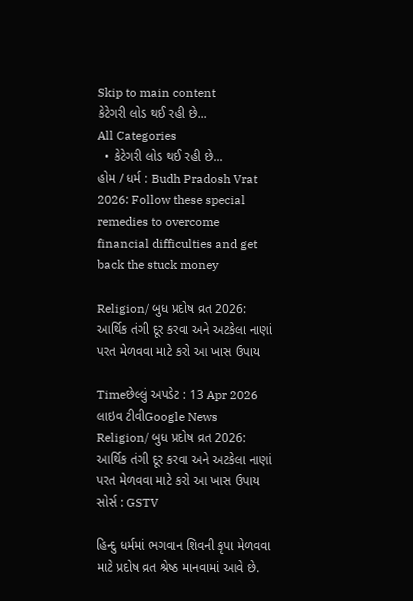Skip to main content
કેટેગરી લોડ થઈ રહી છે...
All Categories
  • કેટેગરી લોડ થઈ રહી છે...
હોમ / ધર્મ : Budh Pradosh Vrat 2026: Follow these special remedies to overcome financial difficulties and get back the stuck money

Religion/ બુધ પ્રદોષ વ્રત 2026: આર્થિક તંગી દૂર કરવા અને અટકેલા નાણાં પરત મેળવવા માટે કરો આ ખાસ ઉપાય

Timeછેલ્લું અપડેટ : 13 Apr 2026
લાઇવ ટીવીGoogle News
Religion/ બુધ પ્રદોષ વ્રત 2026: આર્થિક તંગી દૂર કરવા અને અટકેલા નાણાં પરત મેળવવા માટે કરો આ ખાસ ઉપાય
સોર્સ : GSTV

હિન્દુ ધર્મમાં ભગવાન શિવની કૃપા મેળવવા માટે પ્રદોષ વ્રત શ્રેષ્ઠ માનવામાં આવે છે.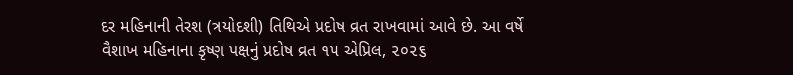દર મહિનાની તેરશ (ત્રયોદશી) તિથિએ પ્રદોષ વ્રત રાખવામાં આવે છે. આ વર્ષે વૈશાખ મહિનાના કૃષ્ણ પક્ષનું પ્રદોષ વ્રત ૧૫ એપ્રિલ, ૨૦૨૬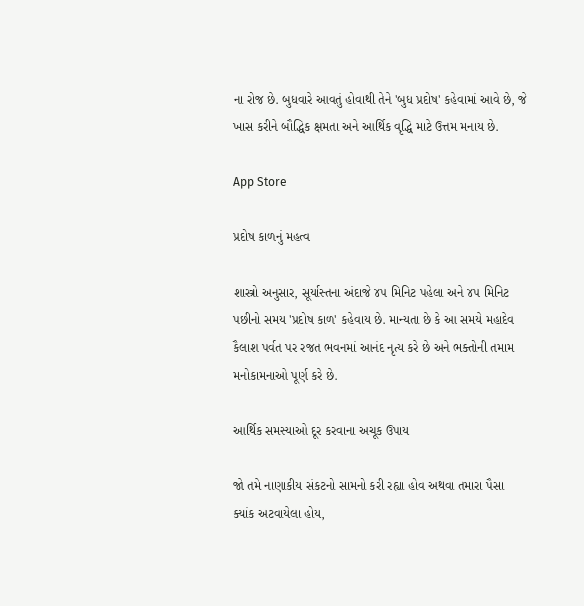ના રોજ છે. બુધવારે આવતું હોવાથી તેને 'બુધ પ્રદોષ' કહેવામાં આવે છે, જે ખાસ કરીને બૌદ્ધિક ક્ષમતા અને આર્થિક વૃદ્ધિ માટે ઉત્તમ મનાય છે.

App Store

પ્રદોષ કાળનું મહત્વ

શાસ્ત્રો અનુસાર, સૂર્યાસ્તના અંદાજે ૪૫ મિનિટ પહેલા અને ૪૫ મિનિટ પછીનો સમય 'પ્રદોષ કાળ' કહેવાય છે. માન્યતા છે કે આ સમયે મહાદેવ કૈલાશ પર્વત પર રજત ભવનમાં આનંદ નૃત્ય કરે છે અને ભક્તોની તમામ મનોકામનાઓ પૂર્ણ કરે છે.

આર્થિક સમસ્યાઓ દૂર કરવાના અચૂક ઉપાય

જો તમે નાણાકીય સંકટનો સામનો કરી રહ્યા હોવ અથવા તમારા પૈસા ક્યાંક અટવાયેલા હોય,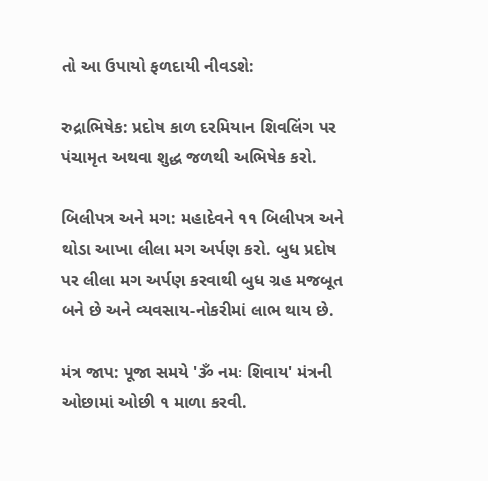તો આ ઉપાયો ફળદાયી નીવડશે:

રુદ્રાભિષેક: પ્રદોષ કાળ દરમિયાન શિવલિંગ પર પંચામૃત અથવા શુદ્ધ જળથી અભિષેક કરો.

બિલીપત્ર અને મગ: મહાદેવને ૧૧ બિલીપત્ર અને થોડા આખા લીલા મગ અર્પણ કરો. બુધ પ્રદોષ પર લીલા મગ અર્પણ કરવાથી બુધ ગ્રહ મજબૂત બને છે અને વ્યવસાય-નોકરીમાં લાભ થાય છે.

મંત્ર જાપ: પૂજા સમયે 'ૐ નમઃ શિવાય' મંત્રની ઓછામાં ઓછી ૧ માળા કરવી.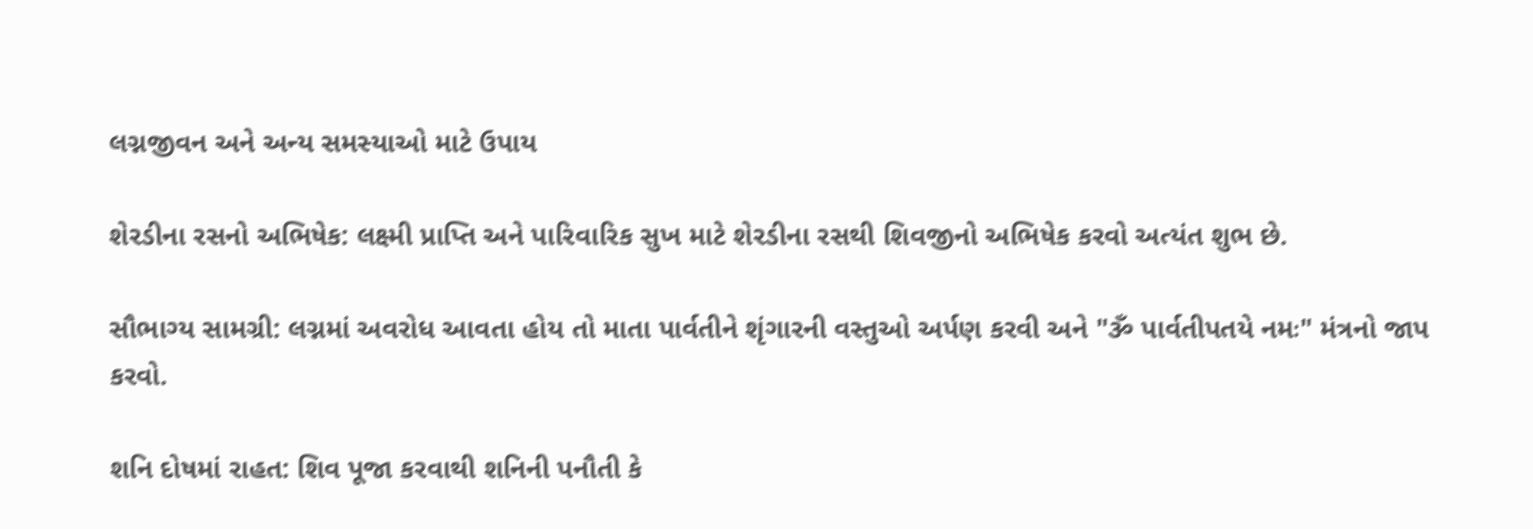લગ્નજીવન અને અન્ય સમસ્યાઓ માટે ઉપાય

શેરડીના રસનો અભિષેક: લક્ષ્મી પ્રાપ્તિ અને પારિવારિક સુખ માટે શેરડીના રસથી શિવજીનો અભિષેક કરવો અત્યંત શુભ છે.

સૌભાગ્ય સામગ્રી: લગ્નમાં અવરોધ આવતા હોય તો માતા પાર્વતીને શૃંગારની વસ્તુઓ અર્પણ કરવી અને "ૐ પાર્વતીપતયે નમઃ" મંત્રનો જાપ કરવો.

શનિ દોષમાં રાહત: શિવ પૂજા કરવાથી શનિની પનૌતી કે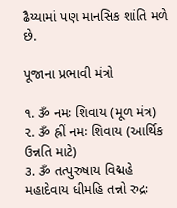ઢૈય્યામાં પણ માનસિક શાંતિ મળે છે.

પૂજાના પ્રભાવી મંત્રો

૧. ૐ નમઃ શિવાય (મૂળ મંત્ર)
૨. ૐ હ્રીં નમઃ શિવાય (આર્થિક ઉન્નતિ માટે)
૩. ૐ તત્પુરુષાય વિદ્મહે મહાદેવાય ધીમહિ તન્નો રુદ્રઃ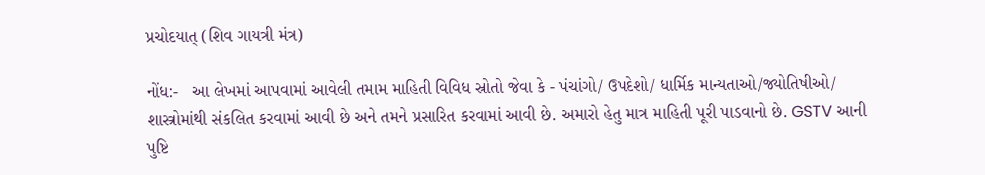પ્રચોદયાત્ (શિવ ગાયત્રી મંત્ર)

નોંધ:-   આ લેખમાં આપવામાં આવેલી તમામ માહિતી વિવિધ સ્રોતો જેવા કે - પંચાંગો/ ઉપદેશો/ ધાર્મિક માન્યતાઓ/જ્યોતિષીઓ/ શાસ્ત્રોમાંથી સંકલિત કરવામાં આવી છે અને તમને પ્રસારિત કરવામાં આવી છે. અમારો હેતુ માત્ર માહિતી પૂરી પાડવાનો છે. GSTV આની પુષ્ટિ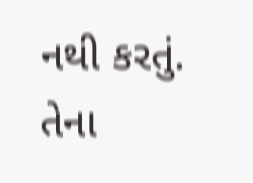નથી કરતું. તેના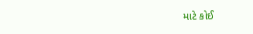માટે કોઈ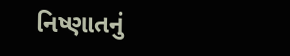નિષ્ણાતનું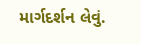માર્ગદર્શન લેવું.